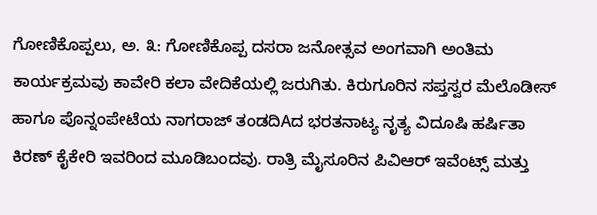ಗೋಣಿಕೊಪ್ಪಲು, ಅ. ೩: ಗೋಣಿಕೊಪ್ಪ ದಸರಾ ಜನೋತ್ಸವ ಅಂಗವಾಗಿ ಅಂತಿಮ ಕಾರ್ಯಕ್ರಮವು ಕಾವೇರಿ ಕಲಾ ವೇದಿಕೆಯಲ್ಲಿ ಜರುಗಿತು. ಕಿರುಗೂರಿನ ಸಪ್ತಸ್ವರ ಮೆಲೊಡೀಸ್ ಹಾಗೂ ಪೊನ್ನಂಪೇಟೆಯ ನಾಗರಾಜ್ ತಂಡದಿAದ ಭರತನಾಟ್ಯ ನೃತ್ಯ ವಿದೂಷಿ ಹರ್ಷಿತಾ ಕಿರಣ್ ಕೈಕೇರಿ ಇವರಿಂದ ಮೂಡಿಬಂದವು. ರಾತ್ರಿ ಮೈಸೂರಿನ ಪಿವಿಆರ್ ಇವೆಂಟ್ಸ್ ಮತ್ತು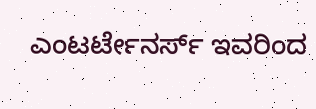ಎಂಟರ್ಟೇನರ್ಸ್ ಇವರಿಂದ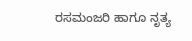ರಸಮಂಜರಿ ಹಾಗೂ ನೃತ್ಯ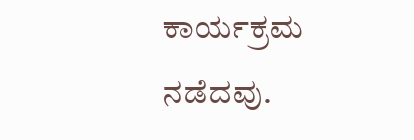ಕಾರ್ಯಕ್ರಮ ನಡೆದವು.